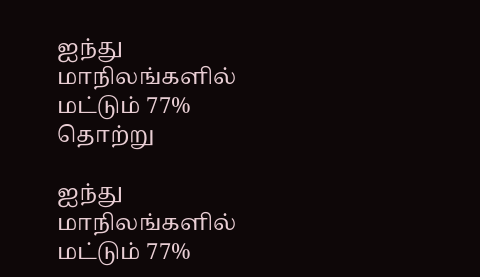ஐந்து மாநிலங்களில் மட்டும் 77% தொற்று

ஐந்து மாநிலங்களில் மட்டும் 77%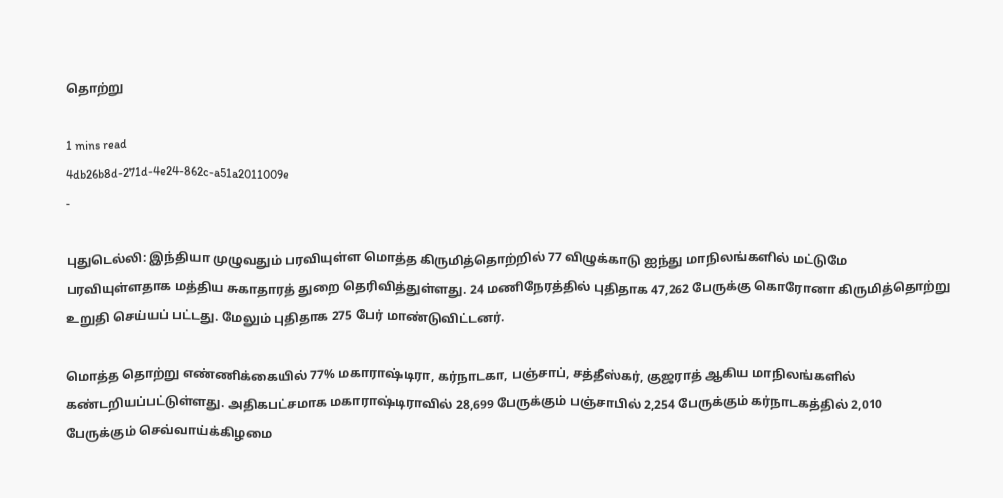தொற்று

1 mins read
4db26b8d-271d-4e24-862c-a51a2011009e
-

புதுடெல்லி: இந்தியா முழுவதும் பரவியுள்ள மொத்த கிருமித்தொற்றில் 77 விழுக்காடு ஐந்து மாநிலங்களில் மட்டுமே பரவியுள்ளதாக மத்திய சுகாதாரத் துறை தெரிவித்துள்ளது. 24 மணிநேரத்தில் புதிதாக 47,262 பேருக்கு கொரோனா கிருமித்தொற்று உறுதி செய்யப் பட்டது. மேலும் புதிதாக 275 பேர் மாண்டுவிட்டனர்.

மொத்த தொற்று எண்ணிக்கையில் 77% மகாராஷ்டிரா, கர்நாடகா, பஞ்சாப், சத்தீஸ்கர், குஜராத் ஆகிய மாநிலங்களில் கண்டறியப்பட்டுள்ளது. அதிகபட்சமாக மகாராஷ்டிராவில் 28,699 பேருக்கும் பஞ்சாபில் 2,254 பேருக்கும் கர்நாடகத்தில் 2,010 பேருக்கும் செவ்வாய்க்கிழமை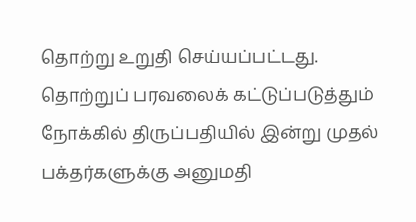தொற்று உறுதி செய்யப்பட்டது. தொற்றுப் பரவலைக் கட்டுப்படுத்தும் நோக்கில் திருப்பதியில் இன்று முதல் பக்தர்களுக்கு அனுமதி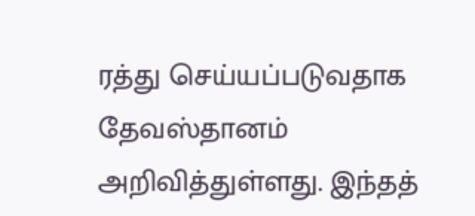ரத்து செய்யப்படுவதாக தேவஸ்தானம் அறிவித்துள்ளது. இந்தத்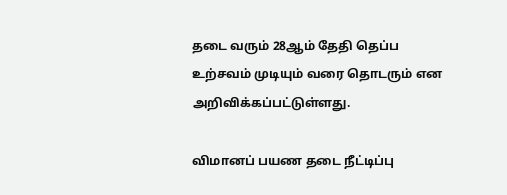தடை வரும் 28ஆம் தேதி தெப்ப உற்சவம் முடியும் வரை தொடரும் என அறிவிக்கப்பட்டுள்ளது.

விமானப் பயண தடை நீட்டிப்பு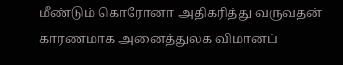மீண்டும் கொரோனா அதிகரித்து வருவதன் காரணமாக அனைத்துலக விமானப்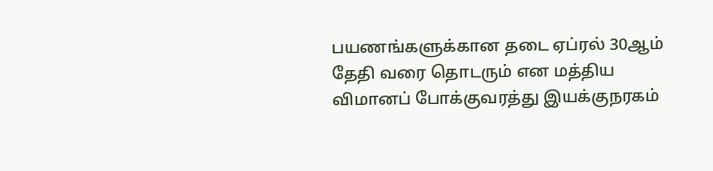பயணங்களுக்கான தடை ஏப்ரல் 30ஆம் தேதி வரை தொடரும் என மத்திய விமானப் போக்குவரத்து இயக்குநரகம்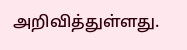அறிவித்துள்ளது.